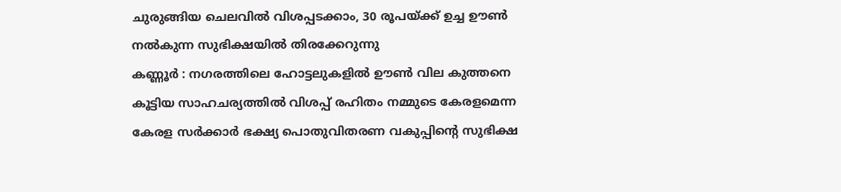ചുരുങ്ങിയ ചെലവിൽ വിശപ്പടക്കാം, 30 രൂപയ്ക്ക് ഉച്ച ഊൺ നൽകുന്ന സുഭിക്ഷയിൽ തിരക്കേറുന്നു
കണ്ണൂർ : നഗരത്തിലെ ഹോട്ടലുകളിൽ ഊൺ വില കുത്തനെ കൂട്ടിയ സാഹചര്യത്തിൽ വിശപ്പ് രഹിതം നമ്മുടെ കേരളമെന്ന കേരള സർക്കാർ ഭക്ഷ്യ പൊതുവിതരണ വകുപ്പിൻ്റെ സുഭിക്ഷ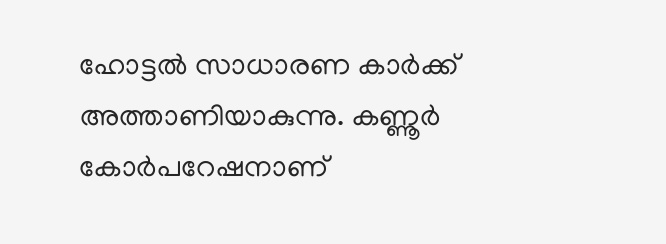ഹോട്ടൽ സാധാരണ കാർക്ക് അത്താണിയാകുന്നു. കണ്ണൂർ കോർപറേഷനാണ്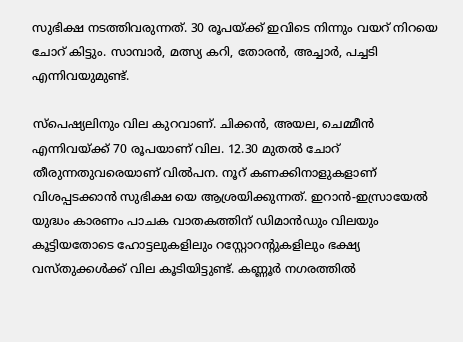സുഭിക്ഷ നടത്തിവരുന്നത്. 30 രൂപയ്ക്ക് ഇവിടെ നിന്നും വയറ് നിറയെ ചോറ് കിട്ടും. സാമ്പാർ, മത്സ്യ കറി, തോരൻ, അച്ചാർ, പച്ചടി എന്നിവയുമുണ്ട്.

സ്പെഷ്യലിനും വില കുറവാണ്. ചിക്കൻ, അയല, ചെമ്മീൻ എന്നിവയ്ക്ക് 70 രൂപയാണ് വില. 12.30 മുതൽ ചോറ് തീരുന്നതുവരെയാണ് വിൽപന. നൂറ് കണക്കിനാളുകളാണ് വിശപ്പടക്കാൻ സുഭിക്ഷ യെ ആശ്രയിക്കുന്നത്. ഇറാൻ-ഇസ്രായേൽ യുദ്ധം കാരണം പാചക വാതകത്തിന് ഡിമാൻഡും വിലയും കൂട്ടിയതോടെ ഹോട്ടലുകളിലും റസ്റ്റോറൻ്റുകളിലും ഭക്ഷ്യ വസ്തുക്കൾക്ക് വില കൂടിയിട്ടുണ്ട്. കണ്ണൂർ നഗരത്തിൽ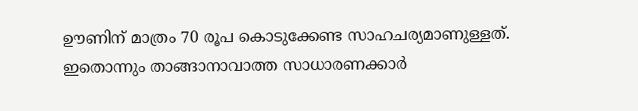ഊണിന് മാത്രം 70 രൂപ കൊടുക്കേണ്ട സാഹചര്യമാണുള്ളത്. ഇതൊന്നും താങ്ങാനാവാത്ത സാധാരണക്കാർ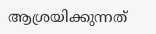ആശ്രയിക്കുന്നത്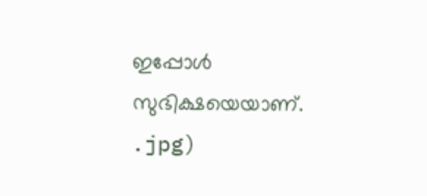ഇപ്പോൾ സുഭിക്ഷയെയാണ്.
.jpg)